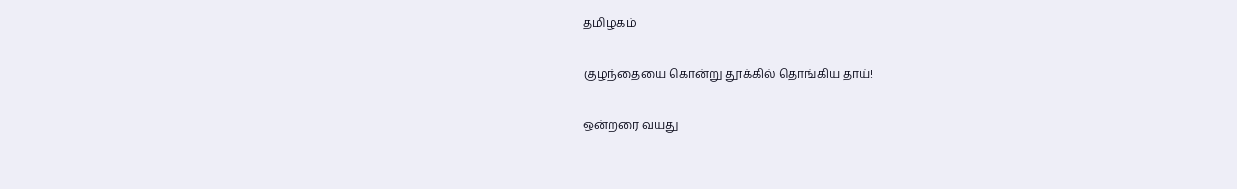தமிழகம்

குழந்தையை கொன்று தூக்கில் தொங்கிய தாய்!

ஒன்றரை வயது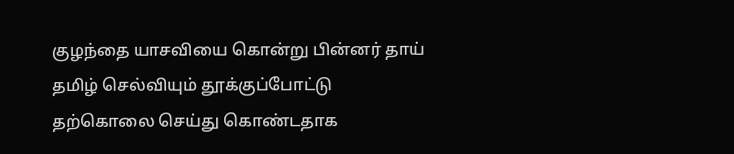குழந்தை யாசவியை கொன்று பின்னர் தாய் தமிழ் செல்வியும் தூக்குப்போட்டு தற்கொலை செய்து கொண்டதாக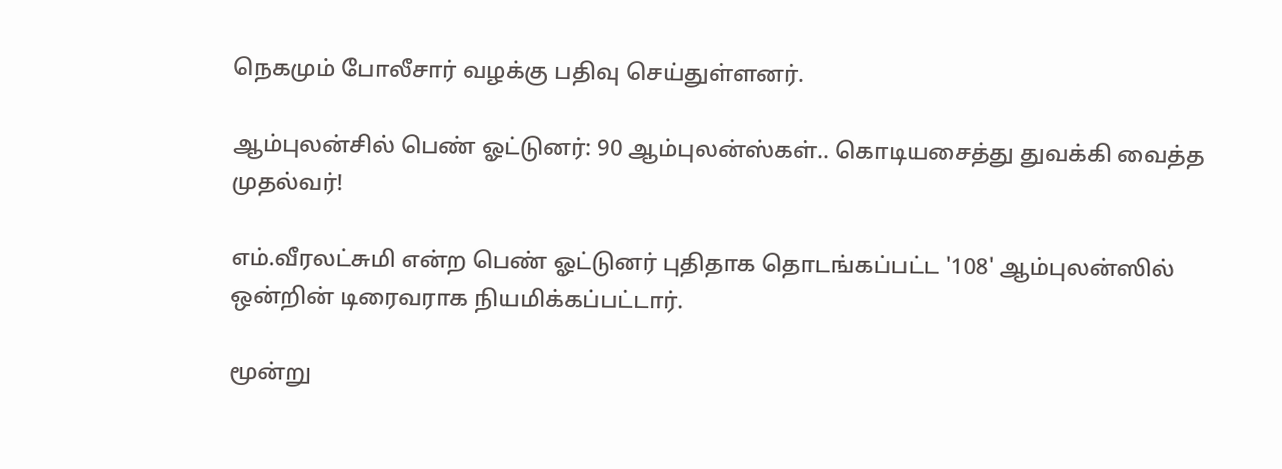நெகமும் போலீசார் வழக்கு பதிவு செய்துள்ளனர்.

ஆம்புலன்சில் பெண் ஓட்டுனர்: 90 ஆம்புலன்ஸ்கள்.. கொடியசைத்து துவக்கி வைத்த முதல்வர்!

எம்.வீரலட்சுமி என்ற பெண் ஓட்டுனர் புதிதாக தொடங்கப்பட்ட '108' ஆம்புலன்ஸில் ஒன்றின் டிரைவராக நியமிக்கப்பட்டார்.

மூன்று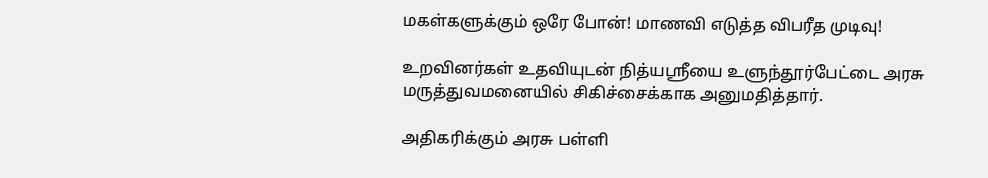மகள்களுக்கும் ஒரே போன்! மாணவி எடுத்த விபரீத முடிவு!

உறவினர்கள் உதவியுடன் நித்யஸ்ரீயை உளுந்தூர்பேட்டை அரசு மருத்துவமனையில் சிகிச்சைக்காக அனுமதித்தார்.

அதிகரிக்கும் அரசு பள்ளி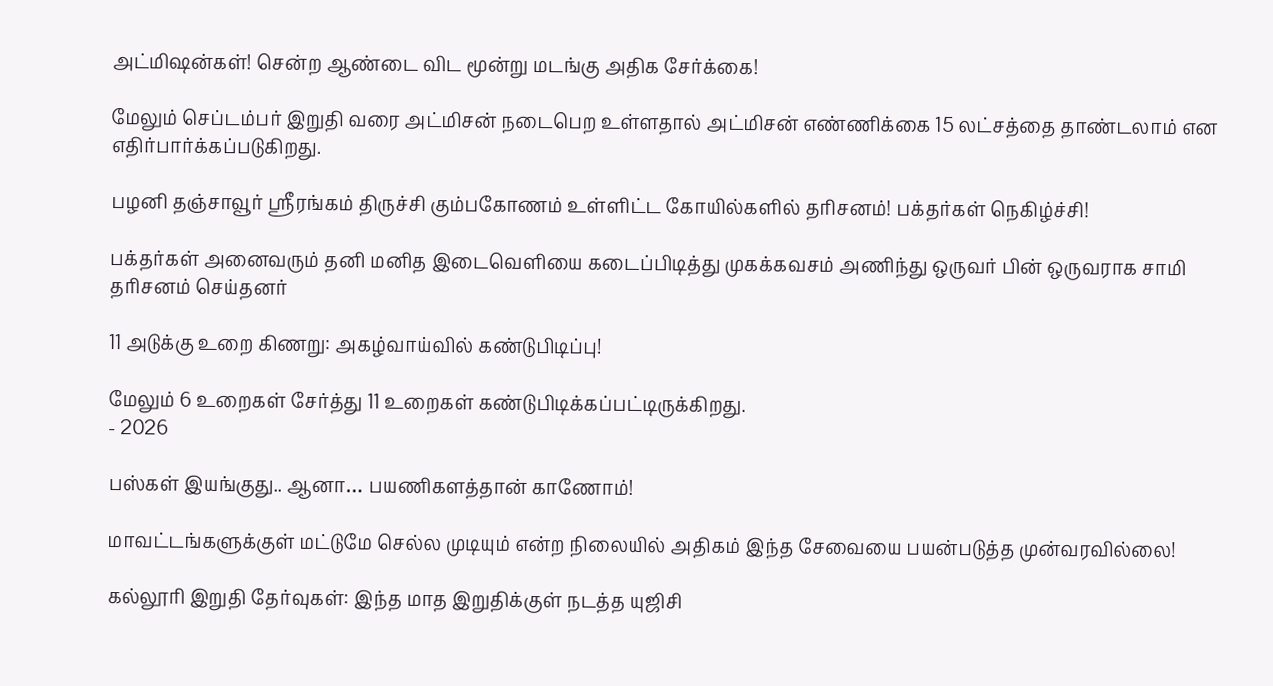அட்மிஷன்கள்! சென்ற ஆண்டை விட மூன்று மடங்கு அதிக சேர்க்கை!

மேலும் செப்டம்பர் இறுதி வரை அட்மிசன் நடைபெற உள்ளதால் அட்மிசன் எண்ணிக்கை 15 லட்சத்தை தாண்டலாம் என எதிர்பார்க்கப்படுகிறது.

பழனி தஞ்சாவூர் ஸ்ரீரங்கம் திருச்சி கும்பகோணம் உள்ளிட்ட கோயில்களில் தரிசனம்! பக்தர்கள் நெகிழ்ச்சி!

பக்தர்கள் அனைவரும் தனி மனித இடைவெளியை கடைப்பிடித்து முகக்கவசம் அணிந்து ஒருவர் பின் ஒருவராக சாமி தரிசனம் செய்தனர்

11 அடுக்கு உறை கிணறு: அகழ்வாய்வில் கண்டுபிடிப்பு!

மேலும் 6 உறைகள் சேர்த்து 11 உறைகள் கண்டுபிடிக்கப்பட்டிருக்கிறது.
- 2026

பஸ்கள் இயங்குது.. ஆனா… பயணிகளத்தான் காணோம்!

மாவட்டங்களுக்குள் மட்டுமே செல்ல முடியும் என்ற நிலையில் அதிகம் இந்த சேவையை பயன்படுத்த முன்வரவில்லை!

கல்லூரி இறுதி தேர்வுகள்: இந்த மாத இறுதிக்குள் நடத்த யுஜிசி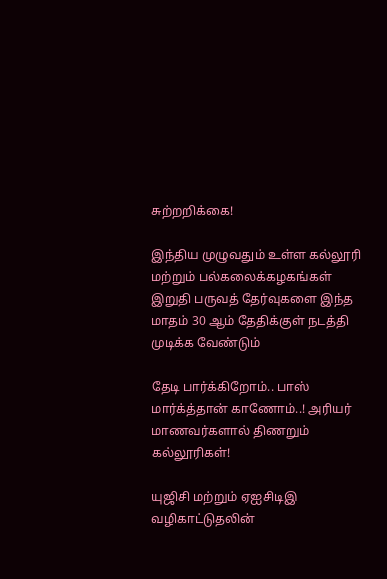சுற்றறிக்கை!

இந்திய முழுவதும் உள்ள கல்லூரி மற்றும் பல்கலைக்கழகங்கள் இறுதி பருவத் தேர்வுகளை இந்த மாதம் 30 ஆம் தேதிக்குள் நடத்தி முடிக்க வேண்டும்

தேடி பார்க்கிறோம்.. பாஸ் மார்க்த்தான் காணோம்..! அரியர் மாணவர்களால் திணறும் கல்லூரிகள்!

யுஜிசி மற்றும் ஏஐசிடிஇ வழிகாட்டுதலின்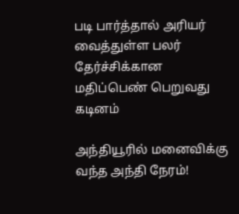படி பார்த்தால் அரியர் வைத்துள்ள பலர் தேர்ச்சிக்கான மதிப்பெண் பெறுவது கடினம்

அந்தியூரில் மனைவிக்கு வந்த அந்தி நேரம்!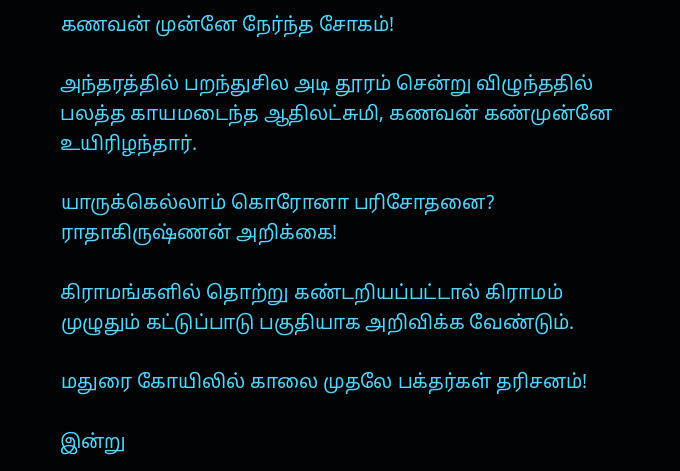கணவன் முன்னே நேர்ந்த சோகம்!

அந்தரத்தில் பறந்துசில அடி தூரம் சென்று விழுந்ததில் பலத்த காயமடைந்த ஆதிலட்சுமி, கணவன் கண்முன்னே உயிரிழந்தார்.

யாருக்கெல்லாம் கொரோனா பரிசோதனை? ராதாகிருஷ்ணன் அறிக்கை!

கிராமங்களில் தொற்று கண்டறியப்பட்டால் கிராமம் முழுதும் கட்டுப்பாடு பகுதியாக அறிவிக்க வேண்டும்.

மதுரை கோயிலில் காலை முதலே பக்தர்கள் தரிசனம்!

இன்று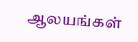ஆலயங்கள்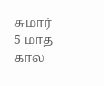சுமார் 5 மாத கால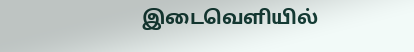இடைவெளியில்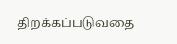திறக்கப்படுவதை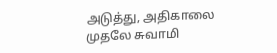அடுத்து, அதிகாலை முதலே சுவாமி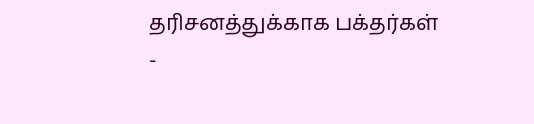தரிசனத்துக்காக பக்தர்கள்
-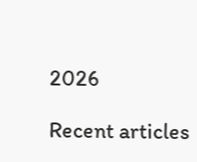2026

Recent articles